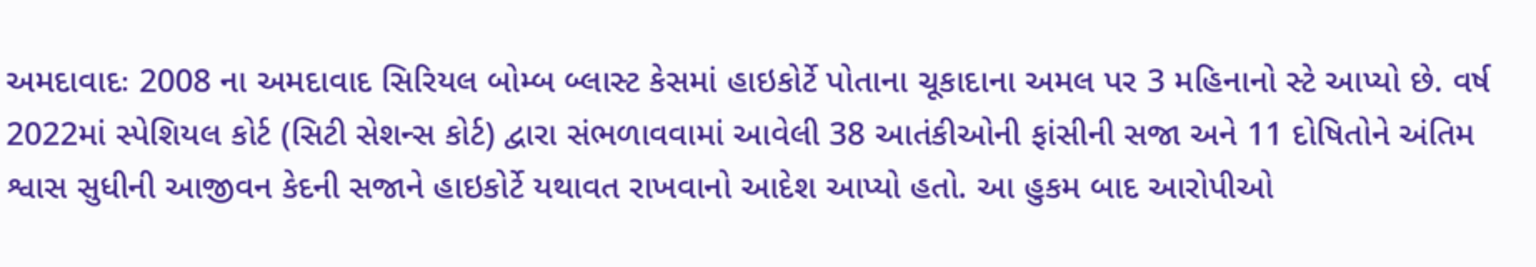અમદાવાદઃ 2008 ના અમદાવાદ સિરિયલ બોમ્બ બ્લાસ્ટ કેસમાં હાઇકોર્ટે પોતાના ચૂકાદાના અમલ પર 3 મહિનાનો સ્ટે આપ્યો છે. વર્ષ 2022માં સ્પેશિયલ કોર્ટ (સિટી સેશન્સ કોર્ટ) દ્વારા સંભળાવવામાં આવેલી 38 આતંકીઓની ફાંસીની સજા અને 11 દોષિતોને અંતિમ શ્વાસ સુધીની આજીવન કેદની સજાને હાઇકોર્ટે યથાવત રાખવાનો આદેશ આપ્યો હતો. આ હુકમ બાદ આરોપીઓ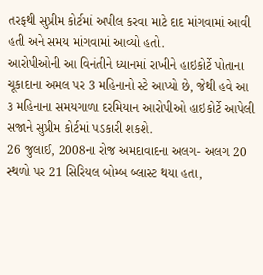તરફથી સુપ્રીમ કોર્ટમાં અપીલ કરવા માટે દાદ માંગવામાં આવી હતી અને સમય માંગવામાં આવ્યો હતો.
આરોપીઓની આ વિનંતીને ધ્યાનમાં રાખીને હાઇકોર્ટે પોતાના ચૂકાદાના અમલ પર 3 મહિનાનો સ્ટે આપ્યો છે, જેથી હવે આ ૩ મહિનાના સમયગાળા દરમિયાન આરોપીઓ હાઇકોર્ટે આપેલી સજાને સુપ્રીમ કોર્ટમાં પડકારી શકશે.
26 જુલાઈ, 2008ના રોજ અમદાવાદના અલગ- અલગ 20 સ્થળો પર 21 સિરિયલ બોમ્બ બ્લાસ્ટ થયા હતા,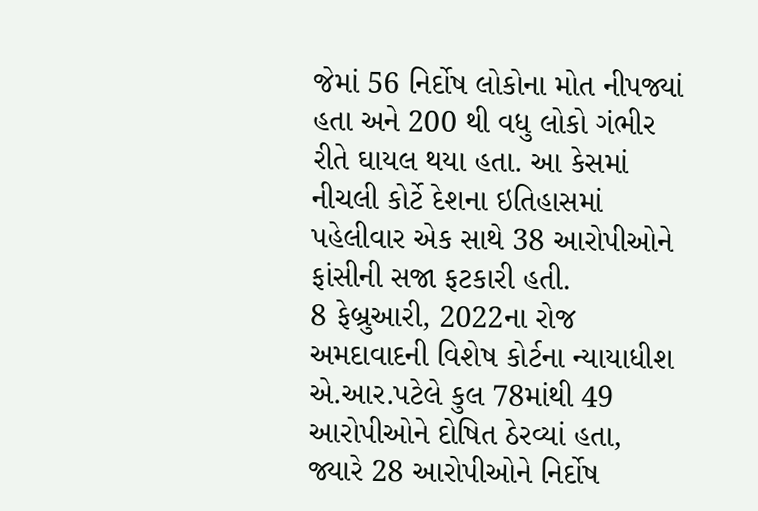જેમાં 56 નિર્દોષ લોકોના મોત નીપજ્યાં હતા અને 200 થી વધુ લોકો ગંભીર રીતે ઘાયલ થયા હતા. આ કેસમાં નીચલી કોર્ટે દેશના ઇતિહાસમાં પહેલીવાર એક સાથે 38 આરોપીઓને ફાંસીની સજા ફટકારી હતી.
8 ફેબ્રુઆરી, 2022ના રોજ અમદાવાદની વિશેષ કોર્ટના ન્યાયાધીશ એ.આર.પટેલે કુલ 78માંથી 49 આરોપીઓને દોષિત ઠેરવ્યાં હતા, જ્યારે 28 આરોપીઓને નિર્દોષ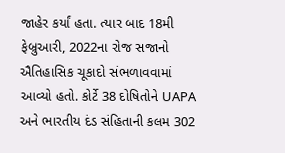જાહેર કર્યાં હતા. ત્યાર બાદ 18મી ફેબ્રુઆરી, 2022ના રોજ સજાનો ઐતિહાસિક ચૂકાદો સંભળાવવામાં આવ્યો હતો. કોર્ટે 38 દોષિતોને UAPA અને ભારતીય દંડ સંહિતાની કલમ 302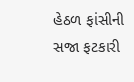હેઠળ ફાંસીની સજા ફટકારી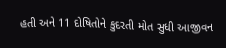હતી અને 11 દોષિતોને કુદરતી મોત સુધી આજીવન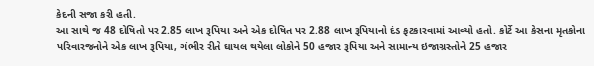કેદની સજા કરી હતી.
આ સાથે જ 48 દોષિતો પર 2.85 લાખ રૂપિયા અને એક દોષિત પર 2.88 લાખ રૂપિયાનો દંડ ફટકારવામાં આવ્યો હતો. કોર્ટે આ કેસના મૃતકોના પરિવારજનોને એક લાખ રૂપિયા, ગંભીર રીતે ઘાયલ થયેલા લોકોને 50 હજાર રૂપિયા અને સામાન્ય ઇજાગ્રસ્તોને 25 હજાર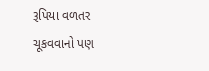રૂપિયા વળતર ચૂકવવાનો પણ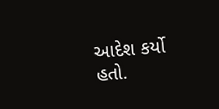આદેશ કર્યો હતો.